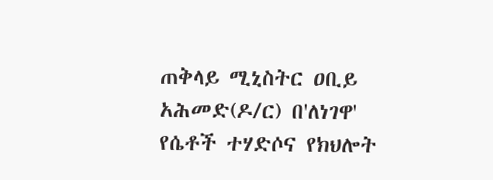ጠቅላይ ሚኒስትር ዐቢይ አሕመድ(ዶ/ር) በ'ለነገዋ' የሴቶች ተሃድሶና የክህሎት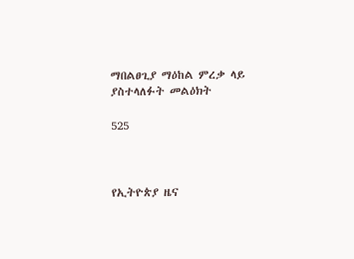ማበልፀጊያ ማዕከል ምረቃ ላይ ያስተላለፉት መልዕክት

525



የኢትዮጵያ ዜና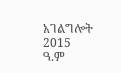አገልግሎት
2015
ዓ.ም